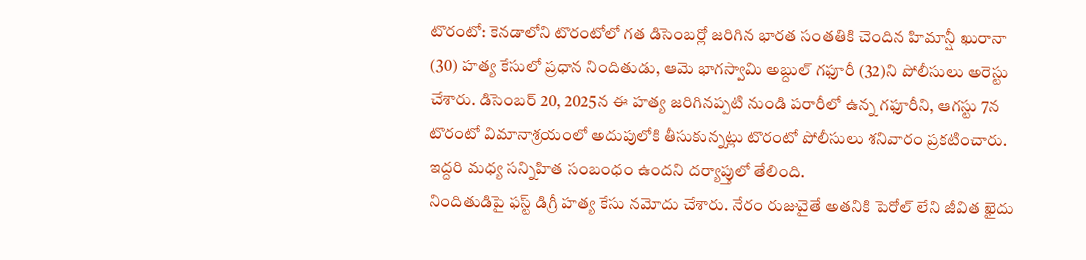టొరంటో: కెనడాలోని టొరంటోలో గత డిసెంబర్లో జరిగిన భారత సంతతికి చెందిన హిమాన్షీ ఖురానా (30) హత్య కేసులో ప్రధాన నిందితుడు, ఆమె భాగస్వామి అబ్దుల్ గఫూరీ (32)ని పోలీసులు అరెస్టు చేశారు. డిసెంబర్ 20, 2025న ఈ హత్య జరిగినప్పటి నుండి పరారీలో ఉన్న గఫూరీని, ఆగస్టు 7న టొరంటో విమానాశ్రయంలో అదుపులోకి తీసుకున్నట్లు టొరంటో పోలీసులు శనివారం ప్రకటించారు. ఇద్దరి మధ్య సన్నిహిత సంబంధం ఉందని దర్యాప్తులో తేలింది.
నిందితుడిపై ఫస్ట్ డిగ్రీ హత్య కేసు నమోదు చేశారు. నేరం రుజువైతే అతనికి పెరోల్ లేని జీవిత ఖైదు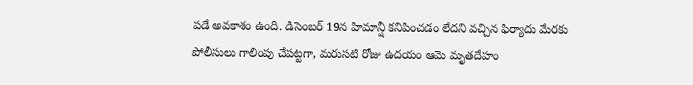పడే అవకాశం ఉంది. డిసెంబర్ 19న హిమాన్షీ కనిపించడం లేదని వచ్చిన ఫిర్యాదు మేరకు పోలీసులు గాలింపు చేపట్టగా, మరుసటి రోజు ఉదయం ఆమె మృతదేహం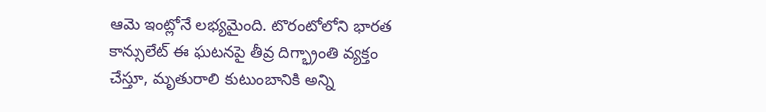ఆమె ఇంట్లోనే లభ్యమైంది. టొరంటోలోని భారత కాన్సులేట్ ఈ ఘటనపై తీవ్ర దిగ్భ్రాంతి వ్యక్తం చేస్తూ, మృతురాలి కుటుంబానికి అన్ని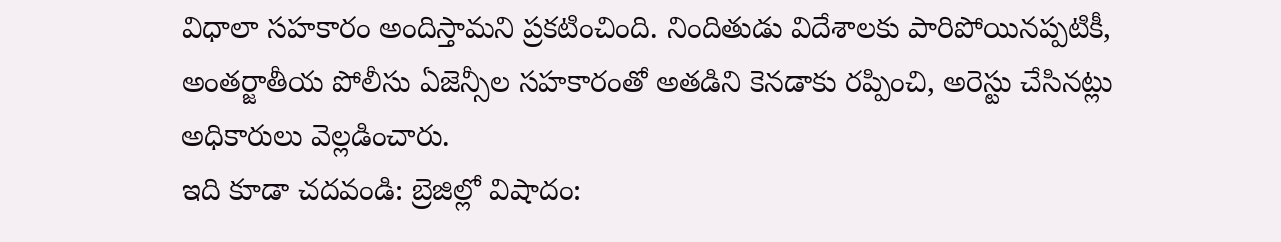విధాలా సహకారం అందిస్తామని ప్రకటించింది. నిందితుడు విదేశాలకు పారిపోయినప్పటికీ, అంతర్జాతీయ పోలీసు ఏజెన్సీల సహకారంతో అతడిని కెనడాకు రప్పించి, అరెస్టు చేసినట్లు అధికారులు వెల్లడించారు.
ఇది కూడా చదవండి: బ్రెజిల్లో విషాదం: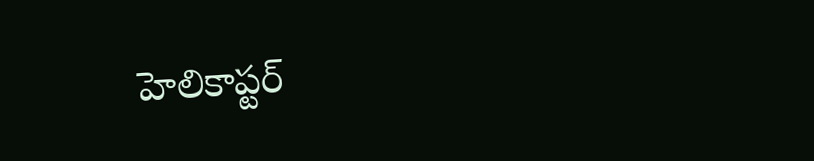హెలికాప్టర్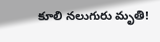కూలి నలుగురు మృతి!